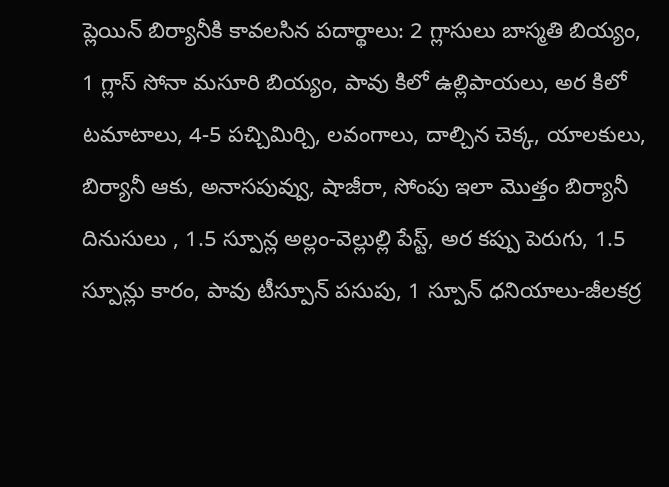ప్లెయిన్ బిర్యానీకి కావలసిన పదార్థాలు: 2 గ్లాసులు బాస్మతి బియ్యం, 1 గ్లాస్ సోనా మసూరి బియ్యం, పావు కిలో ఉల్లిపాయలు, అర కిలో టమాటాలు, 4-5 పచ్చిమిర్చి, లవంగాలు, దాల్చిన చెక్క, యాలకులు, బిర్యానీ ఆకు, అనాసపువ్వు, షాజీరా, సోంపు ఇలా మొత్తం బిర్యానీ దినుసులు , 1.5 స్పూన్ల అల్లం-వెల్లుల్లి పేస్ట్, అర కప్పు పెరుగు, 1.5 స్పూన్లు కారం, పావు టీస్పూన్ పసుపు, 1 స్పూన్ ధనియాలు-జీలకర్ర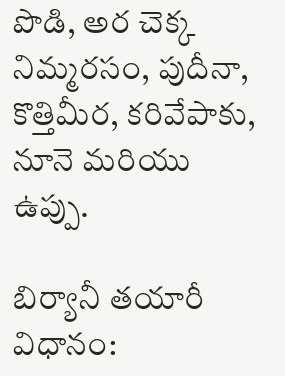పొడి, అర చెక్క నిమ్మరసం, పుదీనా, కొత్తిమీర, కరివేపాకు, నూనె మరియు ఉప్పు.

బిర్యానీ తయారీ విధానం: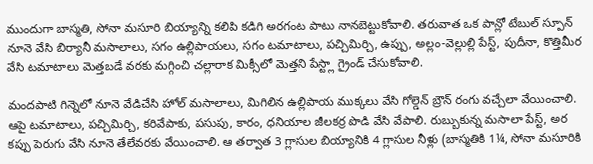ముందుగా బాస్మతి, సోనా మసూరి బియ్యాన్ని కలిపి కడిగి అరగంట పాటు నానబెట్టుకోవాలి. తరువాత ఒక పాన్లో టేబుల్ స్పూన్ నూనె వేసి బిర్యానీ మసాలాలు, సగం ఉల్లిపాయలు, సగం టమాటాలు, పచ్చిమిర్చి, ఉప్పు, అల్లం-వెల్లుల్లి పేస్ట్, పుదీనా, కొత్తిమీర వేసి టమాటాలు మెత్తబడే వరకు మగ్గించి చల్లారాక మిక్సీలో మెత్తని పేస్ట్లా గ్రైండ్ చేసుకోవాలి.

మందపాటి గిన్నెలో నూనె వేడిచేసి హోల్ మసాలాలు, మిగిలిన ఉల్లిపాయ ముక్కలు వేసి గోల్డెన్ బ్రౌన్ రంగు వచ్చేలా వేయించాలి. ఆపై టమాటాలు, పచ్చిమిర్చి, కరివేపాకు, పసుపు, కారం, ధనియాల జీలకర్ర పొడి వేసి వేపాలి. రుబ్బుకున్న మసాలా పేస్ట్, అర కప్పు పెరుగు వేసి నూనె తేలేవరకు వేయించాలి. ఆ తర్వాత 3 గ్లాసుల బియ్యానికి 4 గ్లాసుల నీళ్లు (బాస్మతికి 1¼, సోనా మసూరికి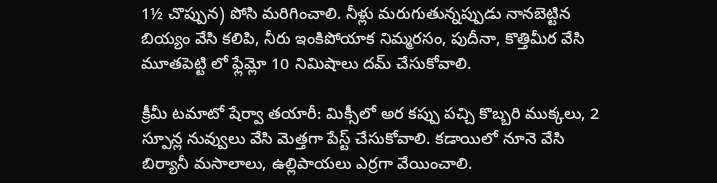1½ చొప్పున) పోసి మరిగించాలి. నీళ్లు మరుగుతున్నప్పుడు నానబెట్టిన బియ్యం వేసి కలిపి, నీరు ఇంకిపోయాక నిమ్మరసం, పుదీనా, కొత్తిమీర వేసి మూతపెట్టి లో ఫ్లేమ్లో 10 నిమిషాలు దమ్ చేసుకోవాలి.

క్రీమీ టమాటో షేర్వా తయారీ: మిక్సీలో అర కప్పు పచ్చి కొబ్బరి ముక్కలు, 2 స్పూన్ల నువ్వులు వేసి మెత్తగా పేస్ట్ చేసుకోవాలి. కడాయిలో నూనె వేసి బిర్యానీ మసాలాలు, ఉల్లిపాయలు ఎర్రగా వేయించాలి.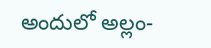అందులో అల్లం-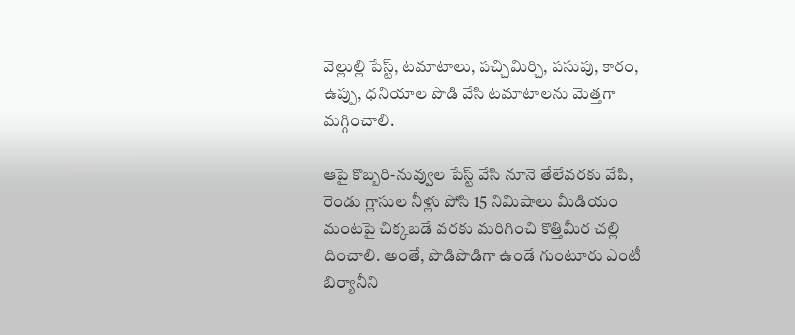వెల్లుల్లి పేస్ట్, టమాటాలు, పచ్చిమిర్చి, పసుపు, కారం, ఉప్పు, ధనియాల పొడి వేసి టమాటాలను మెత్తగా మగ్గించాలి.

ఆపై కొబ్బరి-నువ్వుల పేస్ట్ వేసి నూనె తేలేవరకు వేపి, రెండు గ్లాసుల నీళ్లు పోసి 15 నిమిషాలు మీడియం మంటపై చిక్కబడే వరకు మరిగించి కొత్తిమీర చల్లి దించాలి. అంతే, పొడిపొడిగా ఉండే గుంటూరు ఎంటీ బిర్యానీని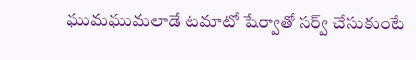ఘుమఘుమలాడే టమాటో షేర్వాతో సర్వ్ చేసుకుంటే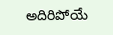అదిరిపోయే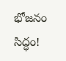భోజనం సిద్ధం!